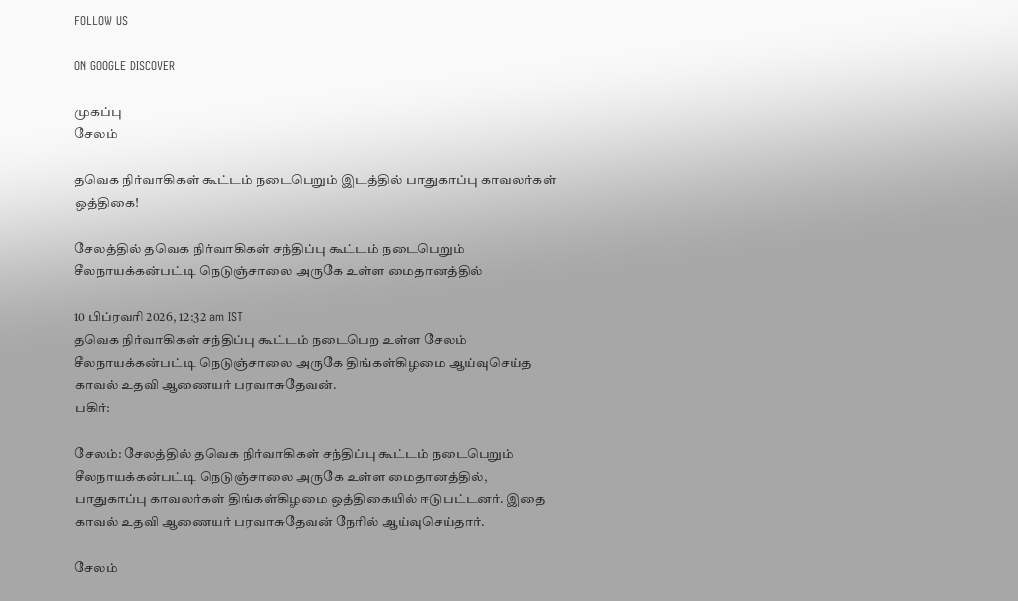FOLLOW US

ON GOOGLE DISCOVER

முகப்பு
சேலம்

தவெக நிர்வாகிகள் கூட்டம் நடைபெறும் இடத்தில் பாதுகாப்பு காவலர்கள் ஒத்திகை!

சேலத்தில் தவெக நிர்வாகிகள் சந்திப்பு கூட்டம் நடைபெறும் சீலநாயக்கன்பட்டி நெடுஞ்சாலை அருகே உள்ள மைதானத்தில்

10 பிப்ரவரி 2026, 12:32 am IST
தவெக நிர்வாகிகள் சந்திப்பு கூட்டம் நடைபெற உள்ள சேலம் சீலநாயக்கன்பட்டி நெடுஞ்சாலை அருகே திங்கள்கிழமை ஆய்வுசெய்த காவல் உதவி ஆணையர் பரவாசுதேவன்.
பகிர்:

சேலம்: சேலத்தில் தவெக நிர்வாகிகள் சந்திப்பு கூட்டம் நடைபெறும் சீலநாயக்கன்பட்டி நெடுஞ்சாலை அருகே உள்ள மைதானத்தில், பாதுகாப்பு காவலர்கள் திங்கள்கிழமை ஒத்திகையில் ஈடுபட்டனர். இதை காவல் உதவி ஆணையர் பரவாசுதேவன் நேரில் ஆய்வுசெய்தார்.

சேலம்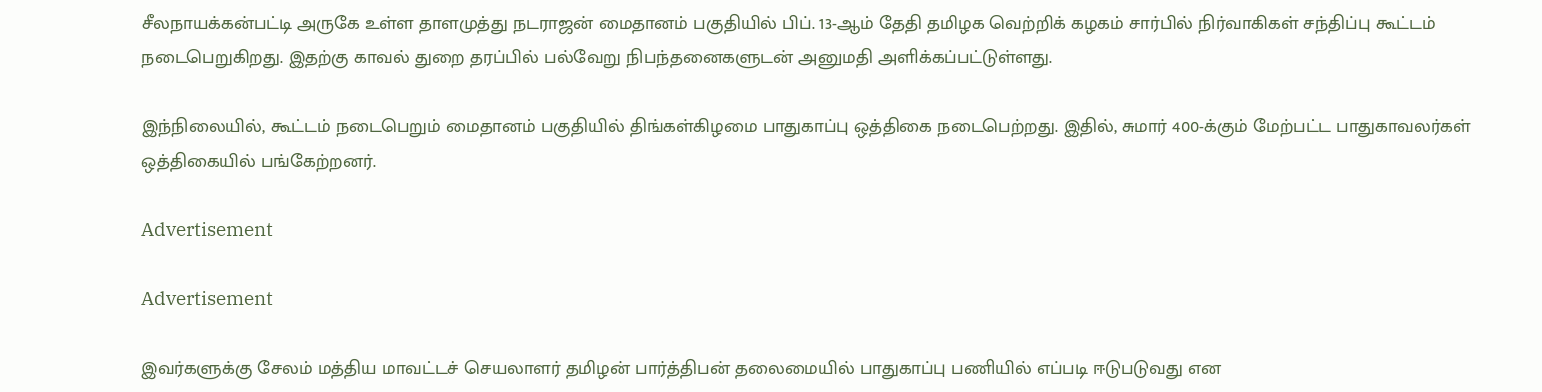சீலநாயக்கன்பட்டி அருகே உள்ள தாளமுத்து நடராஜன் மைதானம் பகுதியில் பிப். 13-ஆம் தேதி தமிழக வெற்றிக் கழகம் சார்பில் நிர்வாகிகள் சந்திப்பு கூட்டம் நடைபெறுகிறது. இதற்கு காவல் துறை தரப்பில் பல்வேறு நிபந்தனைகளுடன் அனுமதி அளிக்கப்பட்டுள்ளது.

இந்நிலையில், கூட்டம் நடைபெறும் மைதானம் பகுதியில் திங்கள்கிழமை பாதுகாப்பு ஒத்திகை நடைபெற்றது. இதில், சுமார் 400-க்கும் மேற்பட்ட பாதுகாவலர்கள் ஒத்திகையில் பங்கேற்றனர்.

Advertisement

Advertisement

இவர்களுக்கு சேலம் மத்திய மாவட்டச் செயலாளர் தமிழன் பார்த்திபன் தலைமையில் பாதுகாப்பு பணியில் எப்படி ஈடுபடுவது என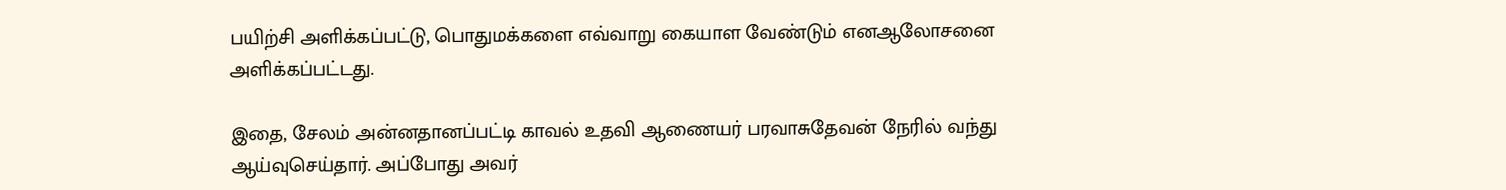பயிற்சி அளிக்கப்பட்டு, பொதுமக்களை எவ்வாறு கையாள வேண்டும் எனஆலோசனை அளிக்கப்பட்டது.

இதை, சேலம் அன்னதானப்பட்டி காவல் உதவி ஆணையர் பரவாசுதேவன் நேரில் வந்து ஆய்வுசெய்தார். அப்போது அவர்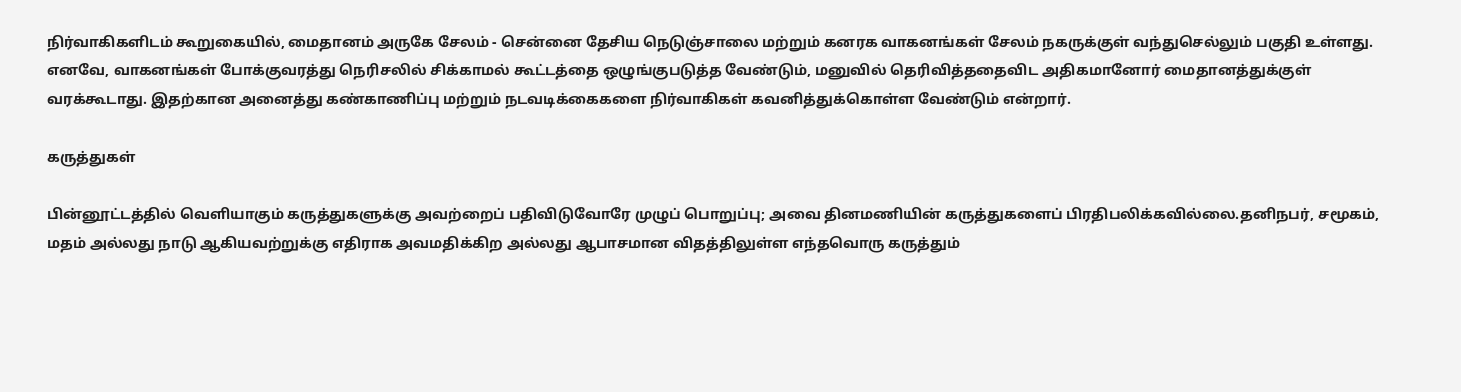நிர்வாகிகளிடம் கூறுகையில், மைதானம் அருகே சேலம் - சென்னை தேசிய நெடுஞ்சாலை மற்றும் கனரக வாகனங்கள் சேலம் நகருக்குள் வந்துசெல்லும் பகுதி உள்ளது. எனவே, வாகனங்கள் போக்குவரத்து நெரிசலில் சிக்காமல் கூட்டத்தை ஒழுங்குபடுத்த வேண்டும், மனுவில் தெரிவித்ததைவிட அதிகமானோர் மைதானத்துக்குள் வரக்கூடாது. இதற்கான அனைத்து கண்காணிப்பு மற்றும் நடவடிக்கைகளை நிர்வாகிகள் கவனித்துக்கொள்ள வேண்டும் என்றார்.

கருத்துகள்

பின்னூட்டத்தில் வெளியாகும் கருத்துகளுக்கு அவற்றைப் பதிவிடுவோரே முழுப் பொறுப்பு; அவை தினமணியின் கருத்துகளைப் பிரதிபலிக்கவில்லை.தனிநபர், சமூகம், மதம் அல்லது நாடு ஆகியவற்றுக்கு எதிராக அவமதிக்கிற அல்லது ஆபாசமான விதத்திலுள்ள எந்தவொரு கருத்தும்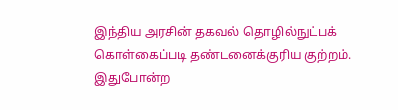இந்திய அரசின் தகவல் தொழில்நுட்பக் கொள்கைப்படி தண்டனைக்குரிய குற்றம். இதுபோன்ற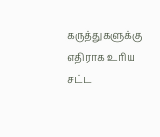கருத்துகளுக்கு எதிராக உரிய சட்ட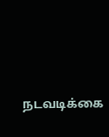நடவடிக்கை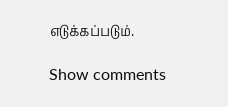எடுக்கப்படும்.

Show comments